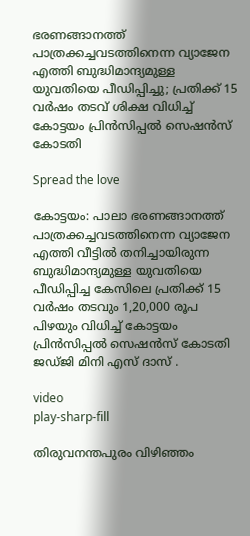ഭരണങ്ങാനത്ത് പാത്രക്കച്ചവടത്തിനെന്ന വ്യാജേന എത്തി ബുദ്ധിമാന്ദ്യമുള്ള യുവതിയെ പീഡിപ്പിച്ചു; പ്രതിക്ക് 15 വർഷം തടവ് ശിക്ഷ വിധിച്ച് കോട്ടയം പ്രിൻസിപ്പൽ സെഷൻസ് കോടതി

Spread the love

കോട്ടയം: പാലാ ഭരണങ്ങാനത്ത് പാത്രക്കച്ചവടത്തിനെന്ന വ്യാജേന എത്തി വീട്ടിൽ തനിച്ചായിരുന്ന ബുദ്ധിമാന്ദ്യമുള്ള യുവതിയെ പീഡിപ്പിച്ച കേസിലെ പ്രതിക്ക് 15 വർഷം തടവും 1,20,000 രൂപ പിഴയും വിധിച്ച് കോട്ടയം പ്രിൻസിപ്പൽ സെഷൻസ് കോടതി ജഡ്ജി മിനി എസ് ദാസ് .

video
play-sharp-fill

തിരുവനന്തപുരം വിഴിഞ്ഞം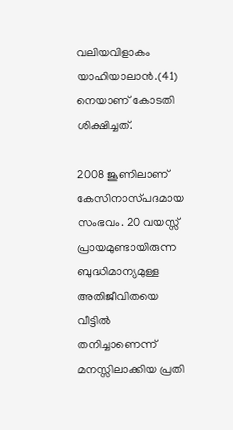വലിയവിളാകം യാഹിയാലാൻ.(41) നെയാണ് കോടതി ശിക്ഷിച്ചത്.

2008 ജൂണിലാണ് കേസിനാസ്‌പദമായ സംഭവം. 20 വയസ്സ് പ്രായമുണ്ടായിരുന്ന ബുദ്ധിമാന്യമുള്ള അതിജീവിതയെ വീട്ടിൽ തനിച്ചാണെന്ന് മനസ്സിലാക്കിയ പ്രതി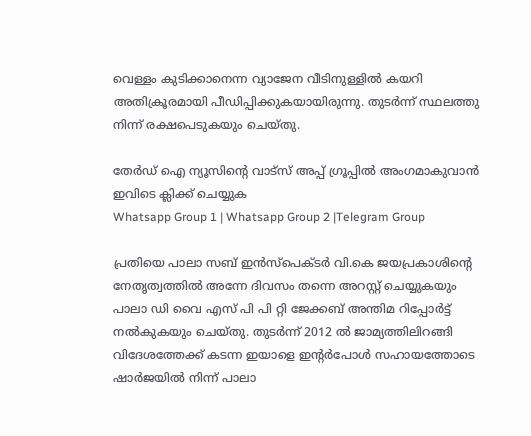വെള്ളം കുടിക്കാനെന്ന വ്യാജേന വീടിനുള്ളിൽ കയറി അതിക്രൂരമായി പീഡിപ്പിക്കുകയായിരുന്നു. തുടർന്ന് സ്ഥലത്തു നിന്ന് രക്ഷപെടുകയും ചെയ്‌തു.

തേർഡ് ഐ ന്യൂസിന്റെ വാട്സ് അപ്പ് ഗ്രൂപ്പിൽ അംഗമാകുവാൻ ഇവിടെ ക്ലിക്ക് ചെയ്യുക
Whatsapp Group 1 | Whatsapp Group 2 |Telegram Group

പ്രതിയെ പാലാ സബ് ഇൻസ്പെക്‌ടർ വി.കെ ജയപ്രകാശിൻ്റെ നേതൃത്വത്തിൽ അന്നേ ദിവസം തന്നെ അറസ്റ്റ് ചെയ്യുകയും പാലാ ഡി വൈ എസ് പി പി റ്റി ജേക്കബ് അന്തിമ റിപ്പോർട്ട് നൽകുകയും ചെയ്തു. തുടർന്ന് 2012 ൽ ജാമ്യത്തിലിറങ്ങി വിദേശത്തേക്ക് കടന്ന ഇയാളെ ഇന്റർപോൾ സഹായത്തോടെ ഷാർജയിൽ നിന്ന് പാലാ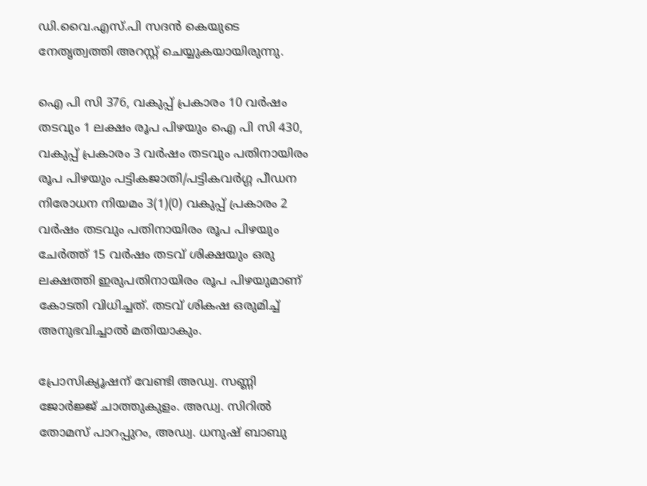ഡി.വൈ.എസ്.പി സദൻ കെയുടെ നേതൃത്വത്തി അറസ്റ്റ് ചെയ്യുകയായിരുന്നു.

ഐ പി സി 376, വകുപ്പ് പ്രകാരം 10 വർഷം തടവും 1 ലക്ഷം രൂപ പിഴയും ഐ പി സി 430, വകുപ്പ് പ്രകാരം 3 വർഷം തടവും പതിനായിരം രൂപ പിഴയും പട്ടികജാതി/പട്ടികവർഗ്ഗ പീഡന നിരോധന നിയമം 3(1)(0) വകുപ്പ് പ്രകാരം 2 വർഷം തടവും പതിനായിരം രൂപ പിഴയും ചേർത്ത് 15 വർഷം തടവ് ശിക്ഷയും ഒരു ലക്ഷത്തി ഇരുപതിനായിരം രൂപ പിഴയുമാണ് കോടതി വിധിച്ചത്. തടവ് ശികഷ ഒരുമിച്ച് അനുഭവിച്ചാൽ മതിയാകും.

പ്രോസിക്യൂഷന് വേണ്ടി അഡ്വ. സണ്ണി ജോർജ്ജ് ചാത്തുകുളം. അഡ്വ. സിറിൽ തോമസ് പാറപ്പുറം, അഡ്വ. ധനുഷ് ബാബു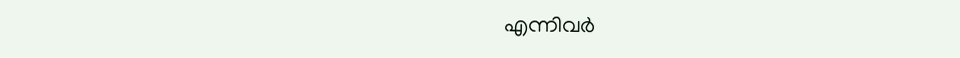എന്നിവർ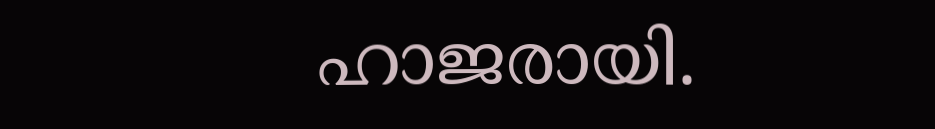ഹാജരായി.